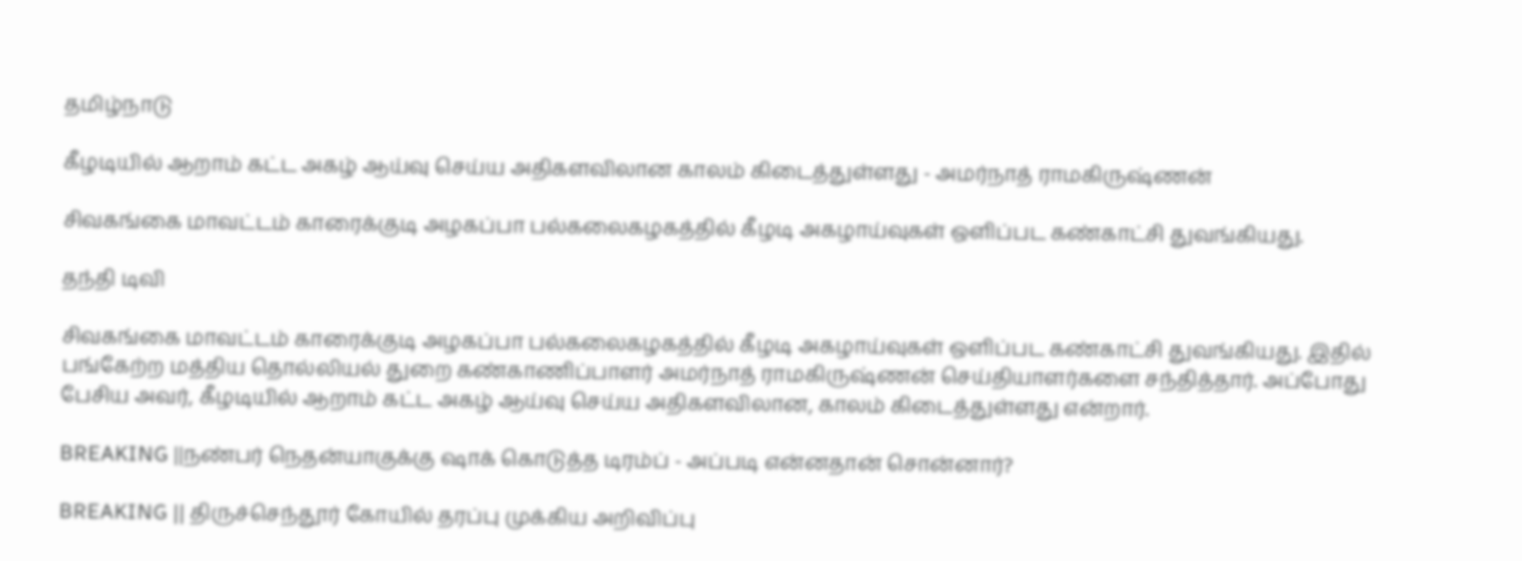தமிழ்நாடு

கீழடியில் ஆறாம் கட்ட அகழ் ஆய்வு செய்ய அதிகளவிலான காலம் கிடைத்துள்ளது - அமர்நாத் ராமகிருஷ்ணன்

சிவகங்கை மாவட்டம் காரைக்குடி அழகப்பா பல்கலைகழகத்தில் கீழடி அகழாய்வுகள் ஒளிப்பட கண்காட்சி துவங்கியது.

தந்தி டிவி

சிவகங்கை மாவட்டம் காரைக்குடி அழகப்பா பல்கலைகழகத்தில் கீழடி அகழாய்வுகள் ஒளிப்பட கண்காட்சி துவங்கியது. இதில் பங்கேற்ற மத்திய தொல்லியல் துறை கண்காணிப்பாளர் அமர்நாத் ராமகிருஷ்ணன் செய்தியாளர்களை சந்தித்தார். அப்போது பேசிய அவர், கீழடியில் ஆறாம் கட்ட அகழ் ஆய்வு செய்ய அதிகளவிலான, காலம் கிடைத்துள்ளது என்றார்.

BREAKING ||நண்பர் நெதன்யாகுக்கு ஷாக் கொடுத்த டிரம்ப் - அப்படி என்னதான் சொன்னார்?

BREAKING || திருச்செந்தூர் கோயில் தரப்பு முக்கிய அறிவிப்பு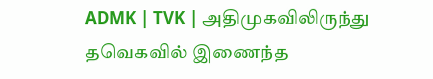ADMK | TVK | அதிமுகவிலிருந்து தவெகவில் இணைந்த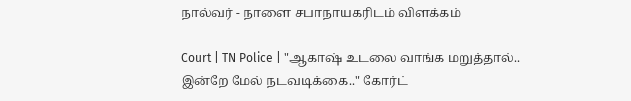நால்வர் - நாளை சபாநாயகரிடம் விளக்கம்

Court | TN Police | "ஆகாஷ் உடலை வாங்க மறுத்தால்.. இன்றே மேல் நடவடிக்கை.." கோர்ட்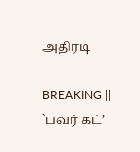அதிரடி

BREAKING || `பவர் கட்’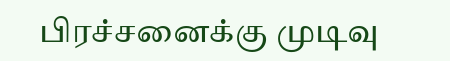பிரச்சனைக்கு முடிவு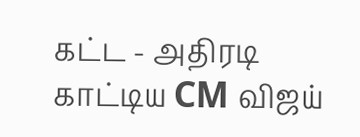கட்ட - அதிரடி காட்டிய CM விஜய்